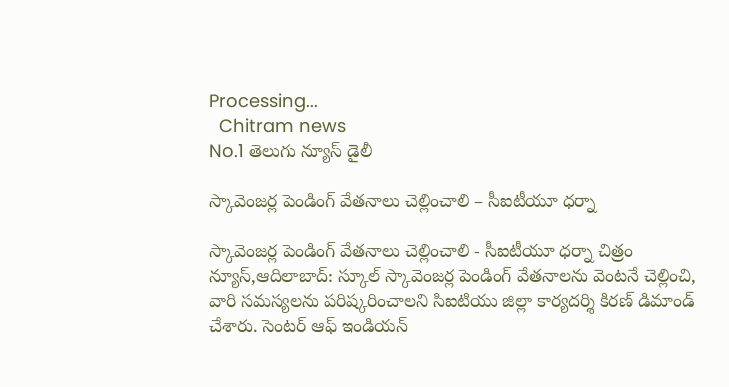Processing...
  Chitram news
No.1 తెలుగు న్యూస్ డైలీ

స్కావెంజర్ల పెండింగ్ వేతనాలు చెల్లించాలి – సీఐటీయూ ధర్నా

స్కావెంజర్ల పెండింగ్ వేతనాలు చెల్లించాలి - సీఐటీయూ ధర్నా చిత్రం న్యూస్,ఆదిలాబాద్: స్కూల్ స్కావెంజర్ల పెండింగ్ వేతనాలను వెంటనే చెల్లించి, వారి సమస్యలను పరిష్కరించాలని సిఐటియు జిల్లా కార్యదర్శి కిరణ్ డిమాండ్ చేశారు. సెంటర్ ఆఫ్ ఇండియన్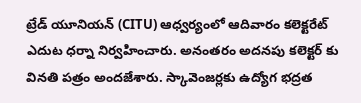ట్రేడ్ యూనియన్ (CITU) ఆధ్వర్యంలో ఆదివారం కలెక్టరేట్ ఎదుట ధర్నా నిర్వహించారు. అనంతరం అదనపు కలెక్టర్ కు వినతి పత్రం అందజేశారు. స్కావెంజర్లకు ఉద్యోగ భద్రత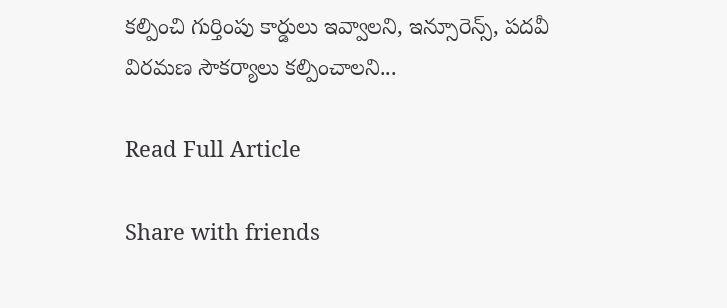కల్పించి గుర్తింపు కార్డులు ఇవ్వాలని, ఇన్సూరెన్స్, పదవీ విరమణ సౌకర్యాలు కల్పించాలని...

Read Full Article

Share with friends